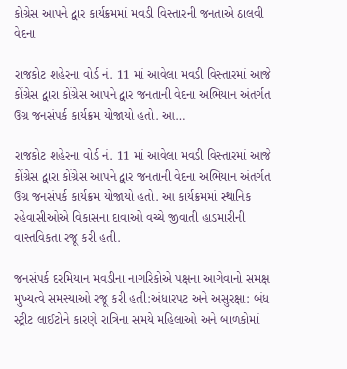કોગ્રેસ આપને દ્વાર કાર્યક્રમમાં મવડી વિસ્તારની જનતાએ ઠાલવી વેદના

રાજકોટ શહેરના વોર્ડ નં. 11 માં આવેલા મવડી વિસ્તારમાં આજે કોંગ્રેસ દ્વારા કોંગ્રેસ આપને દ્વાર જનતાની વેદના અભિયાન અંતર્ગત ઉગ્ર જનસંપર્ક કાર્યક્રમ યોજાયો હતો. આ…

રાજકોટ શહેરના વોર્ડ નં. 11 માં આવેલા મવડી વિસ્તારમાં આજે કોંગ્રેસ દ્વારા કોંગ્રેસ આપને દ્વાર જનતાની વેદના અભિયાન અંતર્ગત ઉગ્ર જનસંપર્ક કાર્યક્રમ યોજાયો હતો. આ કાર્યક્રમમાં સ્થાનિક રહેવાસીઓએ વિકાસના દાવાઓ વચ્ચે જીવાતી હાડમારીની વાસ્તવિકતા રજૂ કરી હતી.

જનસંપર્ક દરમિયાન મવડીના નાગરિકોએ પક્ષના આગેવાનો સમક્ષ મુખ્યત્વે સમસ્યાઓ રજૂ કરી હતી:અંધારપટ અને અસુરક્ષા: બંધ સ્ટ્રીટ લાઈટોને કારણે રાત્રિના સમયે મહિલાઓ અને બાળકોમાં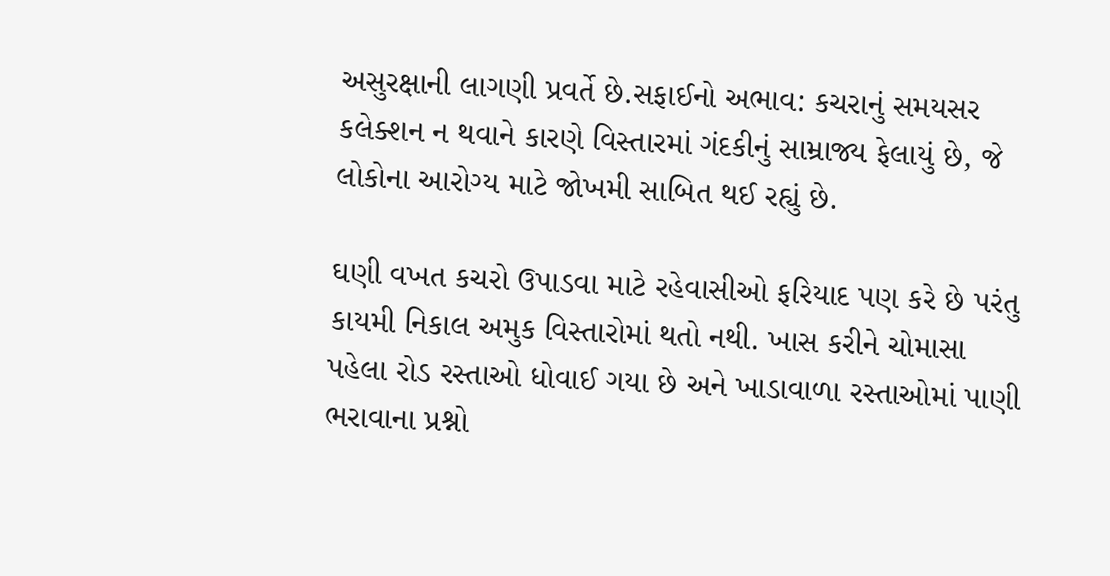અસુરક્ષાની લાગણી પ્રવર્તે છે.સફાઈનો અભાવ: કચરાનું સમયસર કલેક્શન ન થવાને કારણે વિસ્તારમાં ગંદકીનું સામ્રાજ્ય ફેલાયું છે, જે લોકોના આરોગ્ય માટે જોખમી સાબિત થઈ રહ્યું છે.

ઘણી વખત કચરો ઉપાડવા માટે રહેવાસીઓ ફરિયાદ પણ કરે છે પરંતુ કાયમી નિકાલ અમુક વિસ્તારોમાં થતો નથી. ખાસ કરીને ચોમાસા પહેલા રોડ રસ્તાઓ ધોવાઈ ગયા છે અને ખાડાવાળા રસ્તાઓમાં પાણી ભરાવાના પ્રશ્નો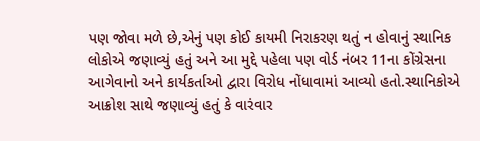પણ જોવા મળે છે,એનું પણ કોઈ કાયમી નિરાકરણ થતું ન હોવાનું સ્થાનિક લોકોએ જણાવ્યું હતું અને આ મુદ્દે પહેલા પણ વોર્ડ નંબર 11ના કોંગ્રેસના આગેવાનો અને કાર્યકર્તાઓ દ્વારા વિરોધ નોંધાવામાં આવ્યો હતો.સ્થાનિકોએ આક્રોશ સાથે જણાવ્યું હતું કે વારંવાર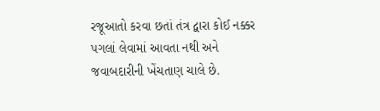રજૂઆતો કરવા છતાં તંત્ર દ્વારા કોઈ નક્કર પગલાં લેવામાં આવતા નથી અને જવાબદારીની ખેંચતાણ ચાલે છે.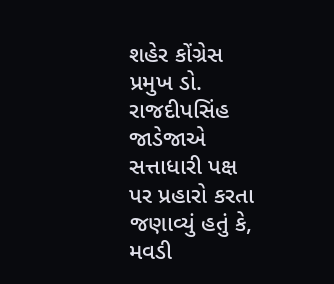શહેર કોંગ્રેસ પ્રમુખ ડો. રાજદીપસિંહ જાડેજાએ સત્તાધારી પક્ષ પર પ્રહારો કરતા જણાવ્યું હતું કે, મવડી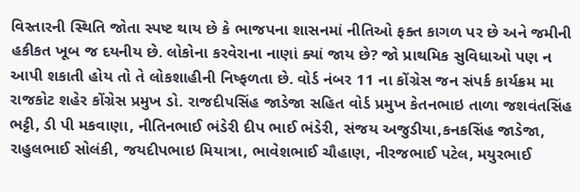વિસ્તારની સ્થિતિ જોતા સ્પષ્ટ થાય છે કે ભાજપના શાસનમાં નીતિઓ ફક્ત કાગળ પર છે અને જમીની હકીકત ખૂબ જ દયનીય છે. લોકોના કરવેરાના નાણાં ક્યાં જાય છે? જો પ્રાથમિક સુવિધાઓ પણ ન આપી શકાતી હોય તો તે લોકશાહીની નિષ્ફળતા છે. વોર્ડ નંબર 11 ના કોંગ્રેસ જન સંપર્ક કાર્યક્રમ મા રાજકોટ શહેર કોંગ્રેસ પ્રમુખ ડો. રાજદીપસિંહ જાડેજા સહિત વોર્ડ પ્રમુખ કેતનભાઇ તાળા જશવંતસિંહ ભટ્ટી, ડી પી મકવાણા, નીતિનભાઈ ભંડેરી દીપ ભાઈ ભંડેરી, સંજય અજુડીયા,કનકસિંહ જાડેજા, રાહુલભાઈ સોલંકી, જયદીપભાઇ મિયાત્રા, ભાવેશભાઈ ચૌહાણ, નીરજભાઈ પટેલ, મયુરભાઈ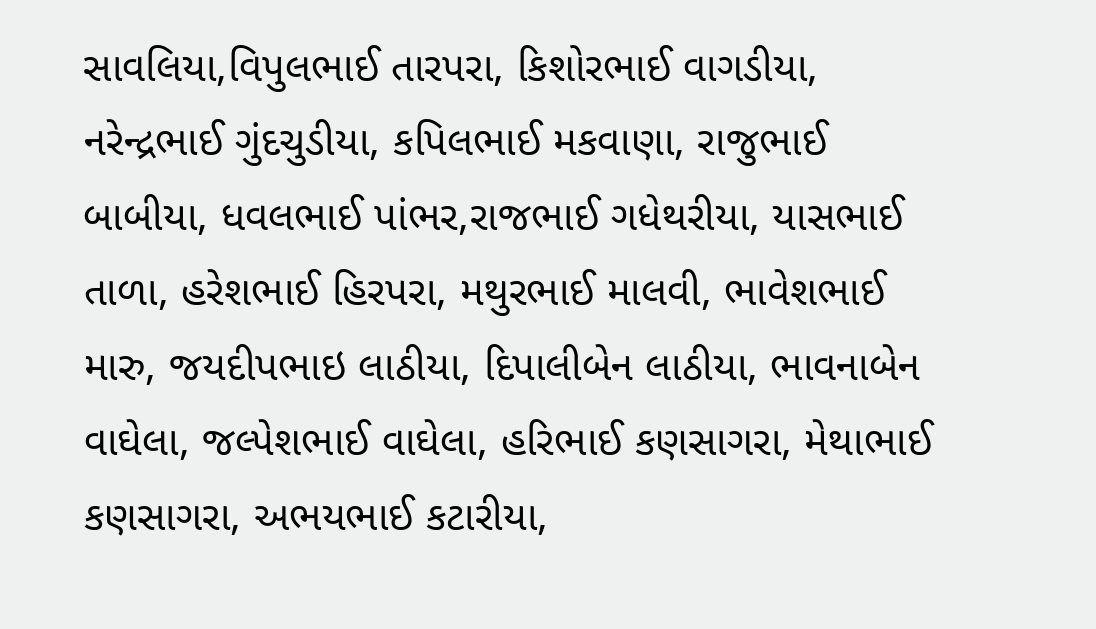સાવલિયા,વિપુલભાઈ તારપરા, કિશોરભાઈ વાગડીયા, નરેન્દ્રભાઈ ગુંદચુડીયા, કપિલભાઈ મકવાણા, રાજુભાઈ બાબીયા, ધવલભાઈ પાંભર,રાજભાઈ ગધેથરીયા, યાસભાઈ તાળા, હરેશભાઈ હિરપરા, મથુરભાઈ માલવી, ભાવેશભાઈ મારુ, જયદીપભાઇ લાઠીયા, દિપાલીબેન લાઠીયા, ભાવનાબેન વાઘેલા, જલ્પેશભાઈ વાઘેલા, હરિભાઈ કણસાગરા, મેથાભાઈ કણસાગરા, અભયભાઈ કટારીયા,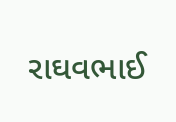રાઘવભાઈ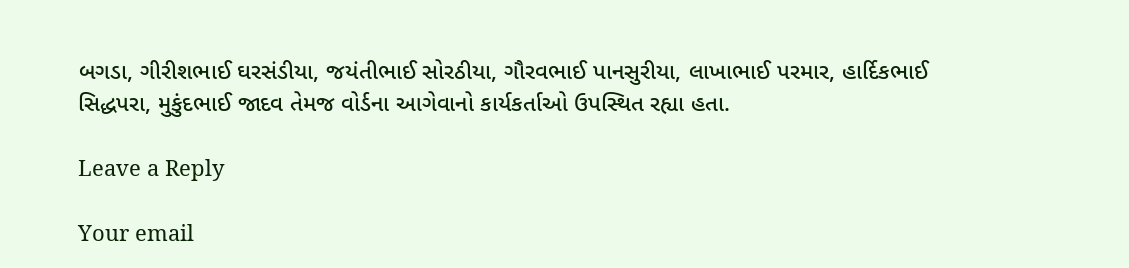બગડા, ગીરીશભાઈ ઘરસંડીયા, જયંતીભાઈ સોરઠીયા, ગૌરવભાઈ પાનસુરીયા, લાખાભાઈ પરમાર, હાર્દિકભાઈ સિદ્ધપરા, મુકુંદભાઈ જાદવ તેમજ વોર્ડના આગેવાનો કાર્યકર્તાઓ ઉપસ્થિત રહ્યા હતા.

Leave a Reply

Your email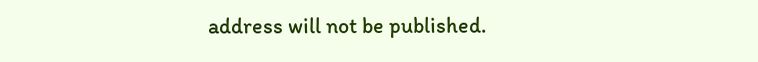address will not be published.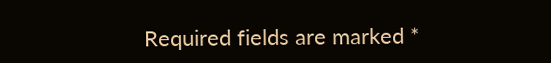Required fields are marked *